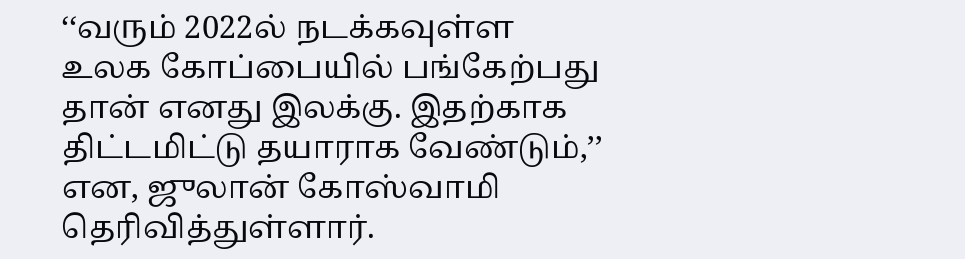‘‘வரும் 2022ல் நடக்கவுள்ள உலக கோப்பையில் பங்கேற்பது தான் எனது இலக்கு. இதற்காக திட்டமிட்டு தயாராக வேண்டும்,’’ என, ஜுலான் கோஸ்வாமி தெரிவித்துள்ளார்.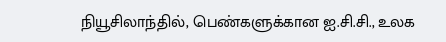நியூசிலாந்தில், பெண்களுக்கான ஐ.சி.சி., உலக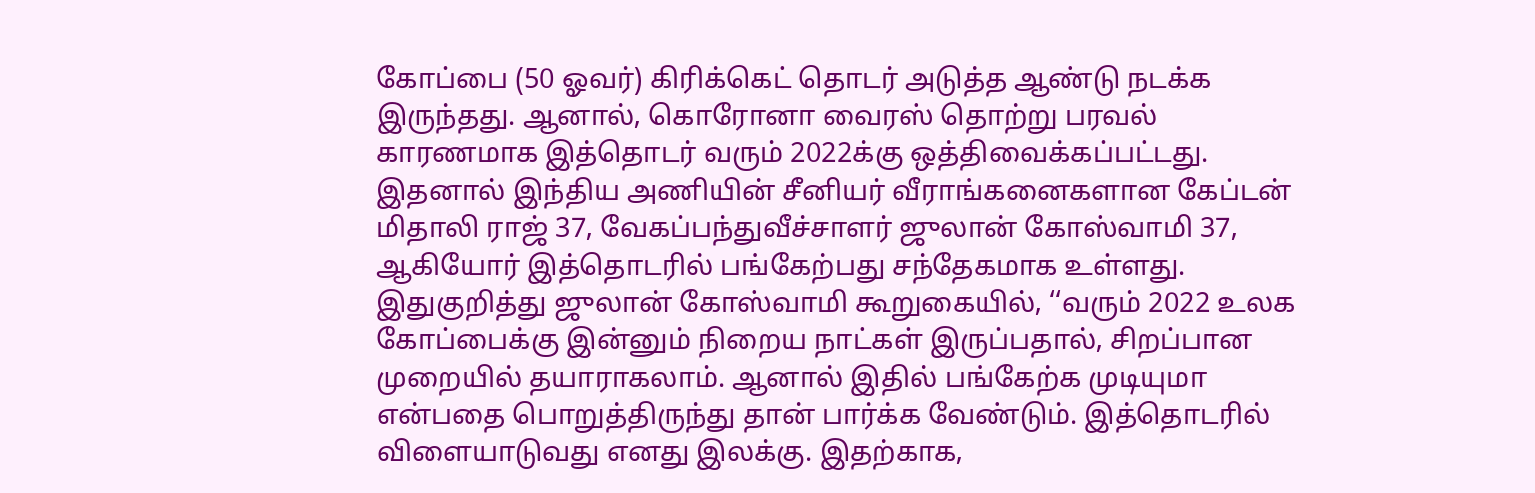கோப்பை (50 ஓவர்) கிரிக்கெட் தொடர் அடுத்த ஆண்டு நடக்க இருந்தது. ஆனால், கொரோனா வைரஸ் தொற்று பரவல் காரணமாக இத்தொடர் வரும் 2022க்கு ஒத்திவைக்கப்பட்டது. இதனால் இந்திய அணியின் சீனியர் வீராங்கனைகளான கேப்டன் மிதாலி ராஜ் 37, வேகப்பந்துவீச்சாளர் ஜுலான் கோஸ்வாமி 37, ஆகியோர் இத்தொடரில் பங்கேற்பது சந்தேகமாக உள்ளது.
இதுகுறித்து ஜுலான் கோஸ்வாமி கூறுகையில், ‘‘வரும் 2022 உலக கோப்பைக்கு இன்னும் நிறைய நாட்கள் இருப்பதால், சிறப்பான முறையில் தயாராகலாம். ஆனால் இதில் பங்கேற்க முடியுமா என்பதை பொறுத்திருந்து தான் பார்க்க வேண்டும். இத்தொடரில் விளையாடுவது எனது இலக்கு. இதற்காக,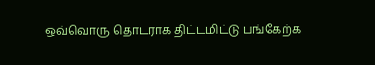ஒவ்வொரு தொடராக திட்டமிட்டு பங்கேற்க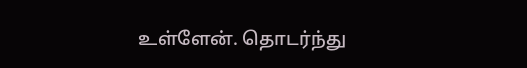உள்ளேன். தொடர்ந்து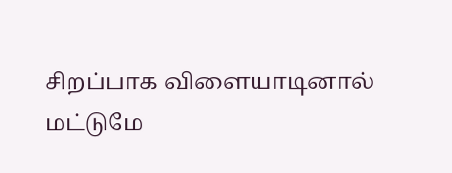சிறப்பாக விளையாடினால் மட்டுமே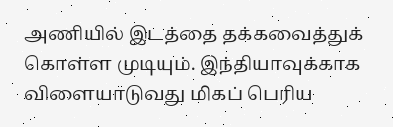அணியில் இடத்தை தக்கவைத்துக் கொள்ள முடியும். இந்தியாவுக்காக விளையாடுவது மிகப் பெரிய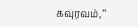கவுரவம்,’’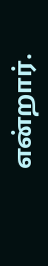என்றார்.